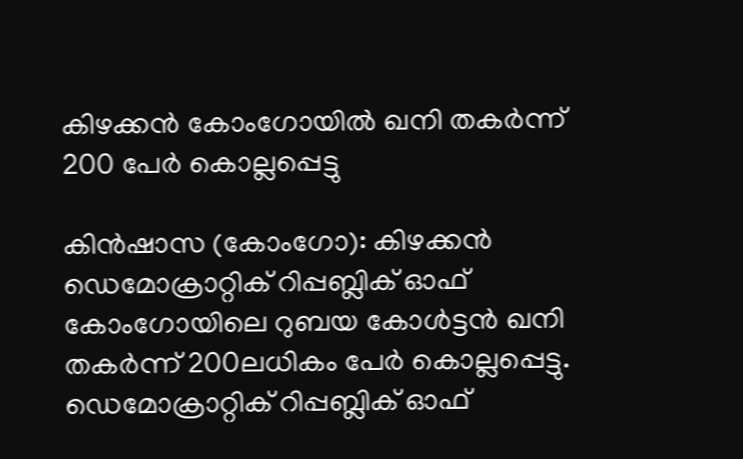കിഴക്കൻ കോംഗോയിൽ ഖനി തകർന്ന് 200 പേർ കൊല്ലപ്പെട്ടു

കിൻഷാസ (കോംഗോ): കിഴക്കൻ ഡെമോക്രാറ്റിക് റിപ്പബ്ലിക് ഓഫ് കോംഗോയിലെ റുബയ കോൾട്ടൻ ഖനി തകർന്ന് 200ലധികം പേർ കൊല്ലപ്പെട്ടു. ഡെമോക്രാറ്റിക് റിപ്പബ്ലിക് ഓഫ്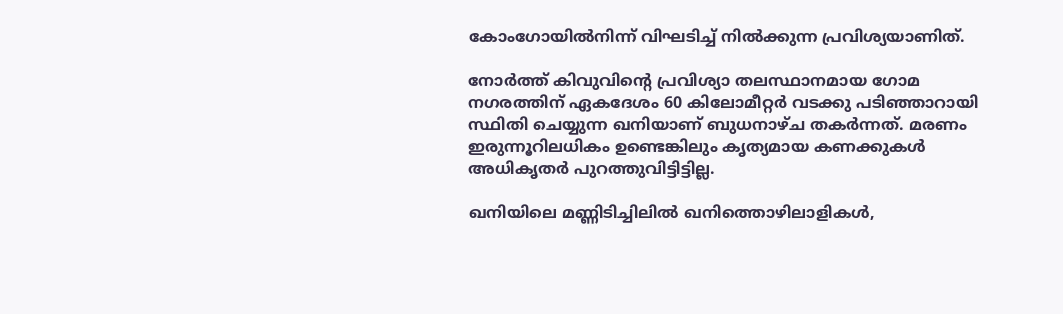കോംഗോയിൽനിന്ന് വിഘടിച്ച് നിൽക്കുന്ന പ്രവിശ്യയാണിത്.

നോർത്ത് കിവുവിന്റെ പ്രവിശ്യാ തലസ്ഥാനമായ ഗോമ നഗരത്തിന് ഏകദേശം 60 കിലോമീറ്റർ വടക്കു പടിഞ്ഞാറായി സ്ഥിതി ചെയ്യുന്ന ഖനിയാണ് ബുധനാഴ്ച തകർന്നത്. മരണം ഇരുന്നൂറിലധികം ഉണ്ടെങ്കിലും കൃത്യമായ കണക്കുകൾ അധികൃതർ പുറത്തുവിട്ടിട്ടില്ല.

ഖനിയിലെ മണ്ണിടിച്ചിലിൽ ഖനിത്തൊഴിലാളികൾ,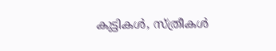കുട്ടികൾ, സ്ത്രീകൾ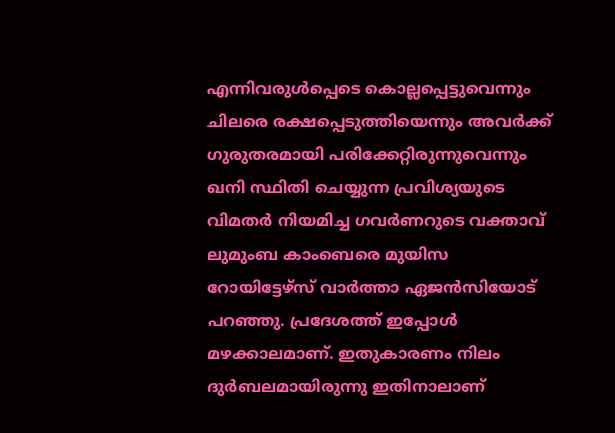എന്നിവരുൾപ്പെടെ കൊല്ലപ്പെട്ടുവെന്നും ചിലരെ രക്ഷപ്പെടുത്തിയെന്നും അവർക്ക് ഗുരുതരമായി പരിക്കേറ്റിരുന്നുവെന്നും ഖനി സ്ഥിതി ചെയ്യുന്ന പ്രവിശ്യയുടെ വിമതർ നിയമിച്ച ഗവർണറുടെ വക്താവ് ലുമുംബ കാംബെരെ മുയിസ റോയിട്ടേഴ്‌സ് വാർത്താ ഏജൻസിയോട് പറഞ്ഞു. പ്രദേശത്ത് ഇപ്പോൾ മഴക്കാലമാണ്. ഇതുകാരണം നിലം ദുർബലമായിരുന്നു ഇതിനാലാണ്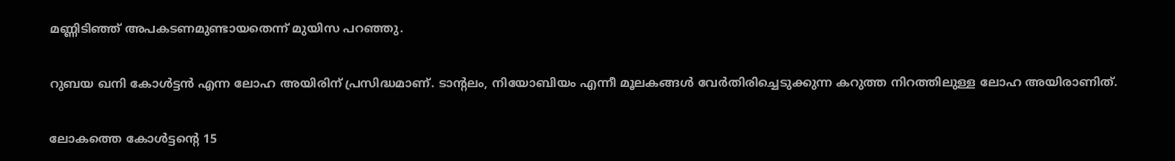മണ്ണിടിഞ്ഞ് അപകടണമുണ്ടായതെന്ന് മുയിസ പറഞ്ഞു.

റുബയ ഖനി കോൾട്ടൻ എന്ന ലോഹ അയിരിന് പ്രസിദ്ധമാണ്. ടാന്റലം, നിയോബിയം എന്നീ മൂലകങ്ങൾ വേർതിരിച്ചെടുക്കുന്ന കറുത്ത നിറത്തിലുള്ള ലോഹ അയിരാണിത്.

ലോകത്തെ കോൾട്ടന്റെ 15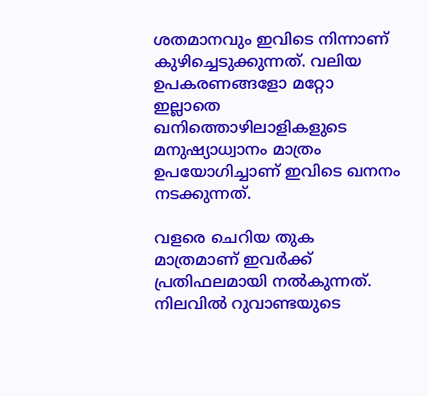ശതമാനവും ഇവിടെ നിന്നാണ് കുഴിച്ചെടുക്കുന്നത്. വലിയ ഉപകരണങ്ങളോ മറ്റോ ഇല്ലാതെ ഖനിത്തൊഴിലാളികളുടെ മനുഷ്യാധ്വാനം മാത്രം ഉപയോഗിച്ചാണ് ഇവിടെ ഖനനം നടക്കുന്നത്.

വളരെ ചെറിയ തുക  മാത്രമാണ് ഇവർക്ക് പ്രതിഫലമായി നൽകുന്നത്. നിലവിൽ റുവാണ്ടയുടെ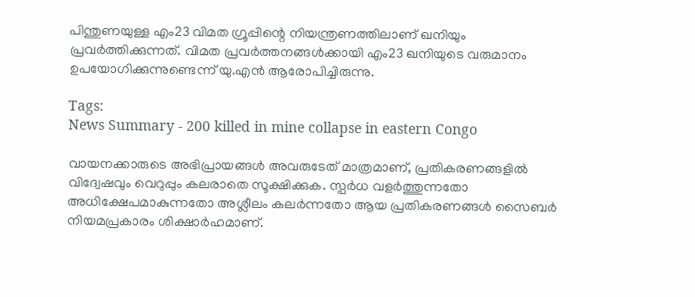പിന്തുണയുള്ള എം23 വിമത ഗ്രൂപ്പിന്റെ നിയന്ത്രണത്തിലാണ് ഖനിയും പ്രവർത്തിക്കുന്നത്. വിമത പ്രവർത്തനങ്ങൾക്കായി എം23 ഖനിയുടെ വരുമാനം ഉപയോഗിക്കുന്നുണ്ടെന്ന് യു.എൻ ആരോപിച്ചിരുന്നു.

Tags:
News Summary - 200 killed in mine collapse in eastern Congo

വായനക്കാരുടെ അഭിപ്രായങ്ങള്‍ അവരുടേത് മാത്രമാണ്, പ്രതികരണങ്ങളിൽ വിദ്വേഷവും വെറുപ്പും കലരാതെ സൂക്ഷിക്കുക. സ്പർധ വളർത്തുന്നതോ അധിക്ഷേപമാകുന്നതോ അശ്ലീലം കലർന്നതോ ആയ പ്രതികരണങ്ങൾ സൈബർ നിയമപ്രകാരം ശിക്ഷാർഹമാണ്.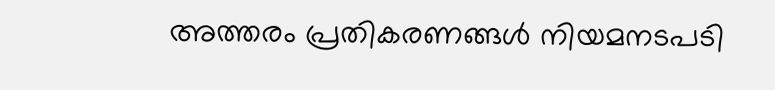അത്തരം പ്രതികരണങ്ങൾ നിയമനടപടി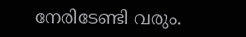നേരിടേണ്ടി വരും.